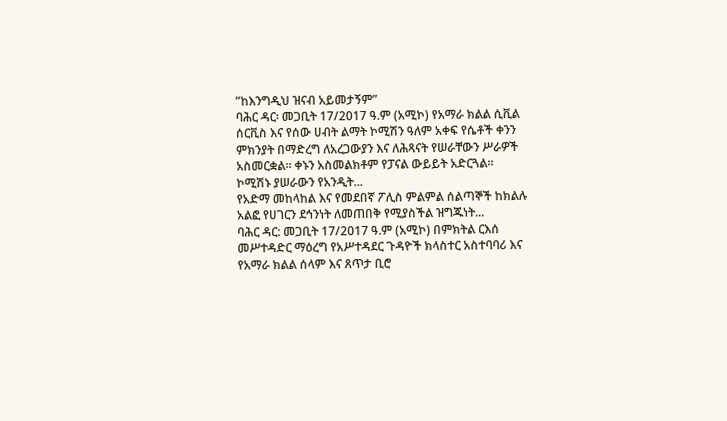”ከእንግዲህ ዝናብ አይመታኝም”
ባሕር ዳር፡ መጋቢት 17/2017 ዓ.ም (አሚኮ) የአማራ ክልል ሲቪል ሰርቪስ እና የሰው ሀብት ልማት ኮሚሽን ዓለም አቀፍ የሴቶች ቀንን ምክንያት በማድረግ ለአረጋውያን እና ለሕጻናት የሠራቸውን ሥራዎች አስመርቋል። ቀኑን አስመልክቶም የፓናል ውይይት አድርጓል።
ኮሚሽኑ ያሠራውን የአንዲት...
የአድማ መከላከል እና የመደበኛ ፖሊስ ምልምል ሰልጣኞች ከክልሉ አልፎ የሀገርን ደኅንነት ለመጠበቅ የሚያስችል ዝግጁነት...
ባሕር ዳር: መጋቢት 17/2017 ዓ.ም (አሚኮ) በምክትል ርእሰ መሥተዳድር ማዕረግ የአሥተዳደር ጉዳዮች ክላስተር አስተባባሪ እና የአማራ ክልል ሰላም እና ጸጥታ ቢሮ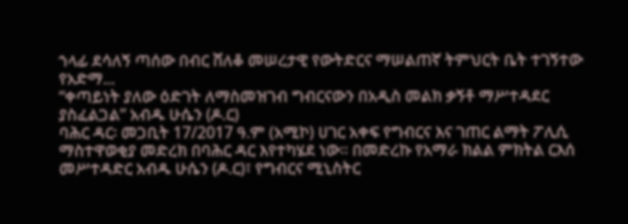ኀላፊ ደሳለኝ ጣሰው በብር ሸለቆ መሠረታዊ የውትድርና ማሠልጠኛ ትምህርት ቤት ተገኝተው የአድማ...
“ቀጣይነት ያለው ዕድገት ለማስመዝገብ ግብርናውን በአዲስ መልክ ቃኝቶ ማሥተዳደር ያስፈልጋል” አብዱ ሁሴን (ዶ.ር)
ባሕር ዳር፡ መጋቢት 17/2017 ዓ.ም (አሚኮ) ሀገር አቀፍ የግብርና እና ገጠር ልማት ፖሊሲ ማስተዋወቂያ መድረክ በባሕር ዳር እየተካሄደ ነው። በመድረኩ የአማራ ክልል ምክትል ርእሰ መሥተዳድር አብዱ ሁሴን (ዶ.ር)፣ የግብርና ሚኒስትር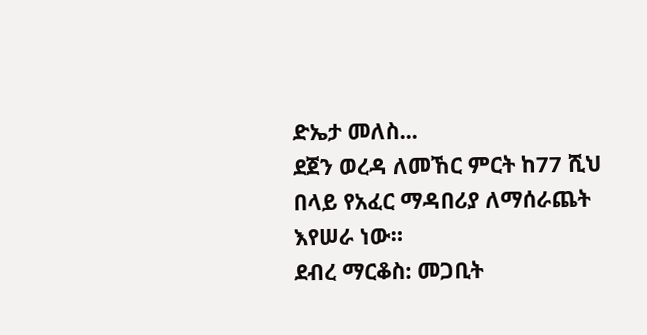ድኤታ መለስ...
ደጀን ወረዳ ለመኸር ምርት ከ77 ሺህ በላይ የአፈር ማዳበሪያ ለማሰራጨት እየሠራ ነው።
ደብረ ማርቆስ: መጋቢት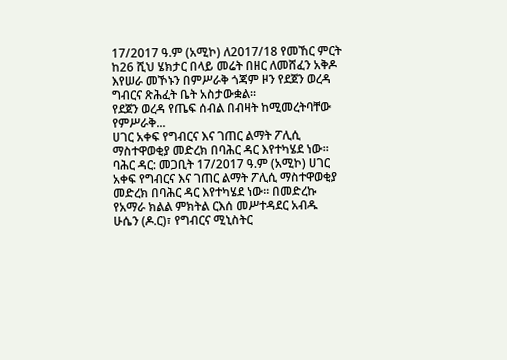17/2017 ዓ.ም (አሚኮ) ለ2017/18 የመኸር ምርት ከ26 ሺህ ሄክታር በላይ መሬት በዘር ለመሸፈን አቅዶ እየሠራ መኾኑን በምሥራቅ ጎጃም ዞን የደጀን ወረዳ ግብርና ጽሕፈት ቤት አስታውቋል።
የደጀን ወረዳ የጤፍ ሰብል በብዛት ከሚመረትባቸው የምሥራቅ...
ሀገር አቀፍ የግብርና እና ገጠር ልማት ፖሊሲ ማስተዋወቂያ መድረክ በባሕር ዳር እየተካሄደ ነው።
ባሕር ዳር: መጋቢት 17/2017 ዓ.ም (አሚኮ) ሀገር አቀፍ የግብርና እና ገጠር ልማት ፖሊሲ ማስተዋወቂያ መድረክ በባሕር ዳር እየተካሄደ ነው። በመድረኩ የአማራ ክልል ምክትል ርእሰ መሥተዳደር አብዱ ሁሴን (ዶ.ር)፣ የግብርና ሚኒስትር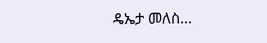ዴኤታ መለስ...